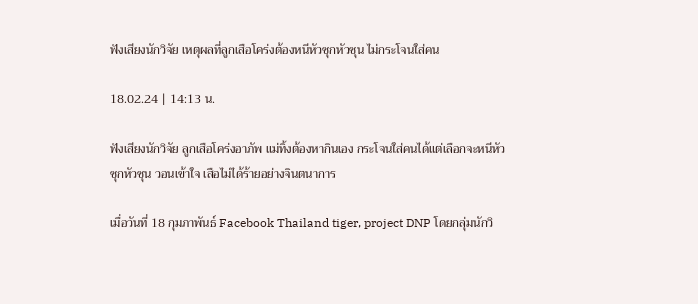ฟังเสียงนักวิจัย เหตุผลที่ลูกเสือโคร่งต้องหนีหัวซุกหัวซุน ไม่กระโจนใส่คน

18.02.24 | 14:13 น.

ฟังเสียงนักวิจัย ลูกเสือโคร่งอาภัพ แม่ทิ้งต้องหากินเอง กระโจนใส่คนได้แต่เลือกจะหนีหัวซุกหัวซุน วอนเข้าใจ เสือไม่ได้ร้ายอย่างจินตนาการ

เมื่อวันที่ 18 กุมภาพันธ์ Facebook Thailand tiger, project DNP โดยกลุ่มนักวิ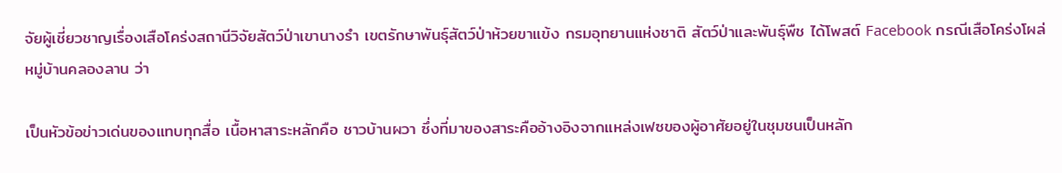จัยผู้เชี่ยวชาญเรื่องเสือโคร่งสถานีวิจัยสัตว์ป่าเขานางรำ เขตรักษาพันธุ์สัตว์ป่าห้วยขาแข้ง กรมอุทยานแห่งชาติ สัตว์ป่าและพันธุ์พืช ได้โพสต์ Facebook กรณีเสือโคร่งโผล่หมู่บ้านคลองลาน ว่า

เป็นหัวข้อข่าวเด่นของแทบทุกสื่อ เนื้อหาสาระหลักคือ ชาวบ้านผวา ซึ่งที่มาของสาระคืออ้างอิงจากแหล่งเฟซของผู้อาศัยอยู่ในชุมชนเป็นหลัก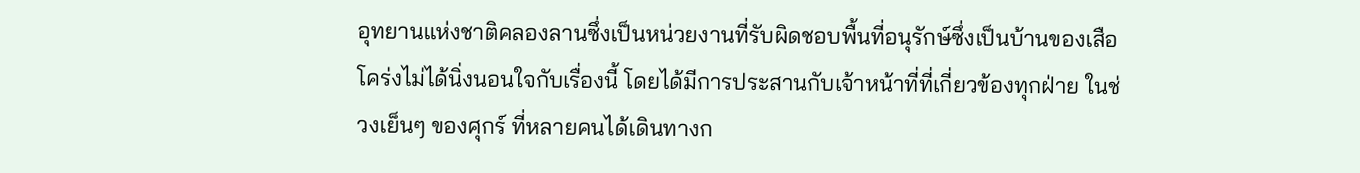อุทยานแห่งชาติคลองลานซึ่งเป็นหน่วยงานที่รับผิดชอบพื้นที่อนุรักษ์ซึ่งเป็นบ้านของเสือโคร่งไม่ได้นิ่งนอนใจกับเรื่องนี้ โดยได้มีการประสานกับเจ้าหน้าที่ที่เกี่ยวข้องทุกฝ่าย ในช่วงเย็นๆ ของศุกร์ ที่หลายคนได้เดินทางก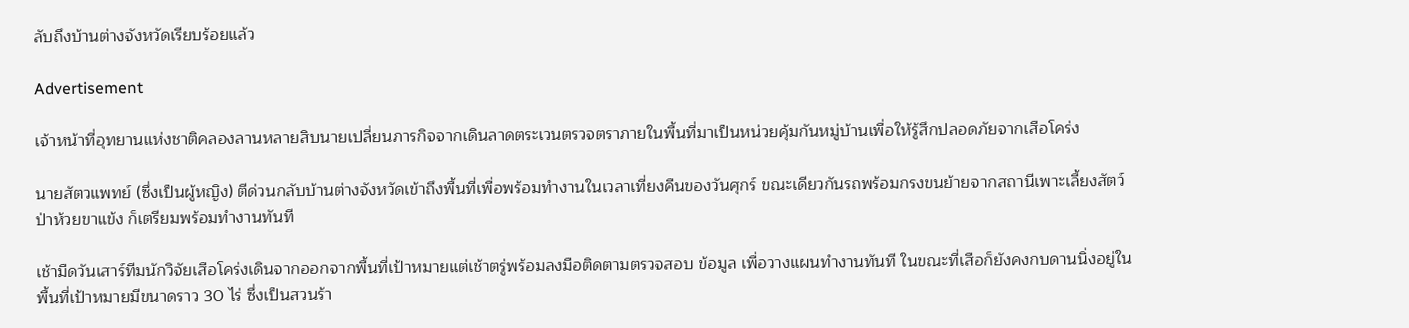ลับถึงบ้านต่างจังหวัดเรียบร้อยแล้ว

Advertisement

เจ้าหน้าที่อุทยานแห่งชาติคลองลานหลายสิบนายเปลี่ยนภารกิจจากเดินลาดตระเวนตรวจตราภายในพื้นที่มาเป็นหน่วยคุ้มกันหมู่บ้านเพื่อให้รู้สึกปลอดภัยจากเสือโคร่ง

นายสัตวแพทย์ (ซึ่งเป็นผู้หญิง) ตีด่วนกลับบ้านต่างจังหวัดเข้าถึงพื้นที่เพื่อพร้อมทำงานในเวลาเที่ยงคืนของวันศุกร์ ขณะเดียวกันรถพร้อมกรงขนย้ายจากสถานีเพาะเลี้ยงสัตว์ป่าห้วยขาแข้ง ก็เตรียมพร้อมทำงานทันที

เช้ามืดวันเสาร์ทีมนักวิจัยเสือโคร่งเดินจากออกจากพื้นที่เป้าหมายแต่เช้าตรู่พร้อมลงมือติดตามตรวจสอบ ข้อมูล เพื่อวางแผนทำงานทันที ในขณะที่เสือก็ยังคงกบดานนิ่งอยู่ในพื้นที่เป้าหมายมีขนาดราว 30 ไร่ ซึ่งเป็นสวนร้า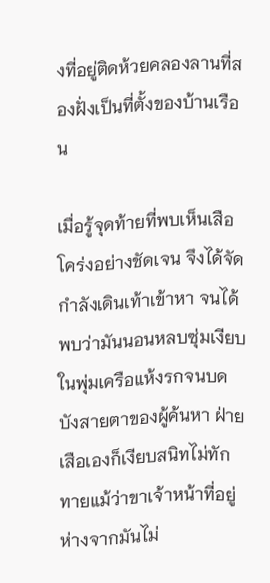งที่อยู่ติดห้วยคลองลานที่สองฝั่งเป็นที่ตั้งของบ้านเรือน

เมื่อรู้จุดท้ายที่พบเห็นเสือโคร่งอย่างชัดเจน จึงได้จัดกำลังเดินเท้าเข้าหา จนได้พบว่ามันนอนหลบซุ่มเงียบในพุ่มเครือแห้งรกจนบดบังสายตาของผู้ค้นหา ฝ่ายเสือเองก็เงียบสนิทไม่ทักทายแม้ว่าขาเจ้าหน้าที่อยู่ห่างจากมันไม่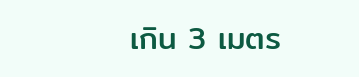เกิน 3 เมตร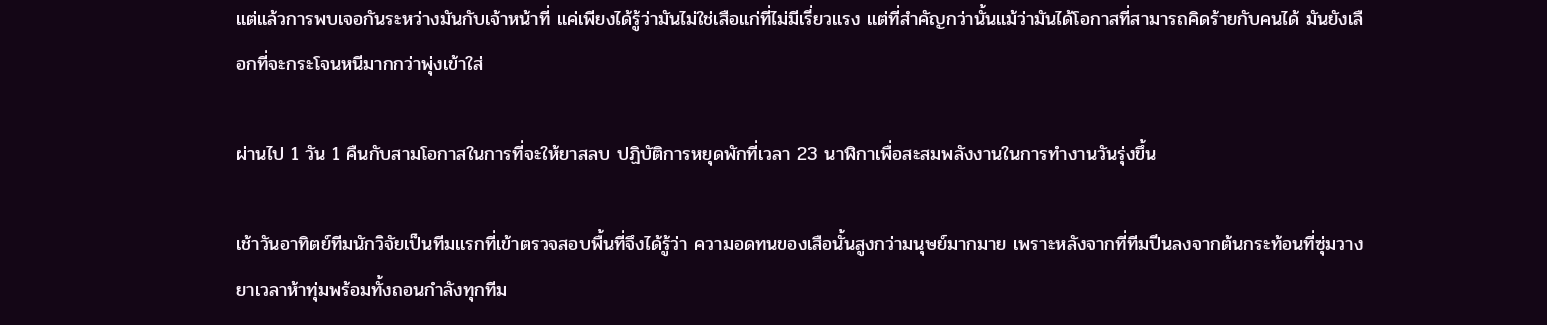แต่แล้วการพบเจอกันระหว่างมันกับเจ้าหน้าที่ แค่เพียงได้รู้ว่ามันไม่ใช่เสือแก่ที่ไม่มีเรี่ยวแรง แต่ที่สำคัญกว่านั้นแม้ว่ามันได้โอกาสที่สามารถคิดร้ายกับคนได้ มันยังเลือกที่จะกระโจนหนีมากกว่าพุ่งเข้าใส่

ผ่านไป 1 วัน 1 คืนกับสามโอกาสในการที่จะให้ยาสลบ ปฏิบัติการหยุดพักที่เวลา 23 นาฬิกาเพื่อสะสมพลังงานในการทำงานวันรุ่งขึ้น

เช้าวันอาทิตย์ทีมนักวิจัยเป็นทีมแรกที่เข้าตรวจสอบพื้นที่จึงได้รู้ว่า ความอดทนของเสือนั้นสูงกว่ามนุษย์มากมาย เพราะหลังจากที่ทีมปีนลงจากต้นกระท้อนที่ซุ่มวางยาเวลาห้าทุ่มพร้อมทั้งถอนกำลังทุกทีม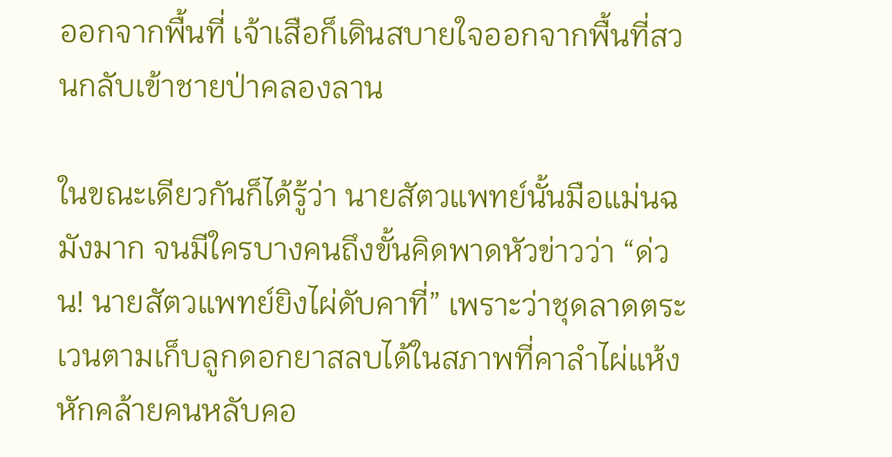ออกจากพื้นที่ เจ้าเสือก็เดินสบายใจออกจากพื้นที่สวนกลับเข้าชายป่าคลองลาน

ในขณะเดียวกันก็ได้รู้ว่า นายสัตวแพทย์นั้นมือแม่นฉมังมาก จนมีใครบางคนถึงขั้นคิดพาดหัวข่าวว่า “ด่วน! นายสัตวแพทย์ยิงไผ่ดับคาที่” เพราะว่าชุดลาดตระเวนตามเก็บลูกดอกยาสลบได้ในสภาพที่คาลำไผ่แห้งหักคล้ายคนหลับคอ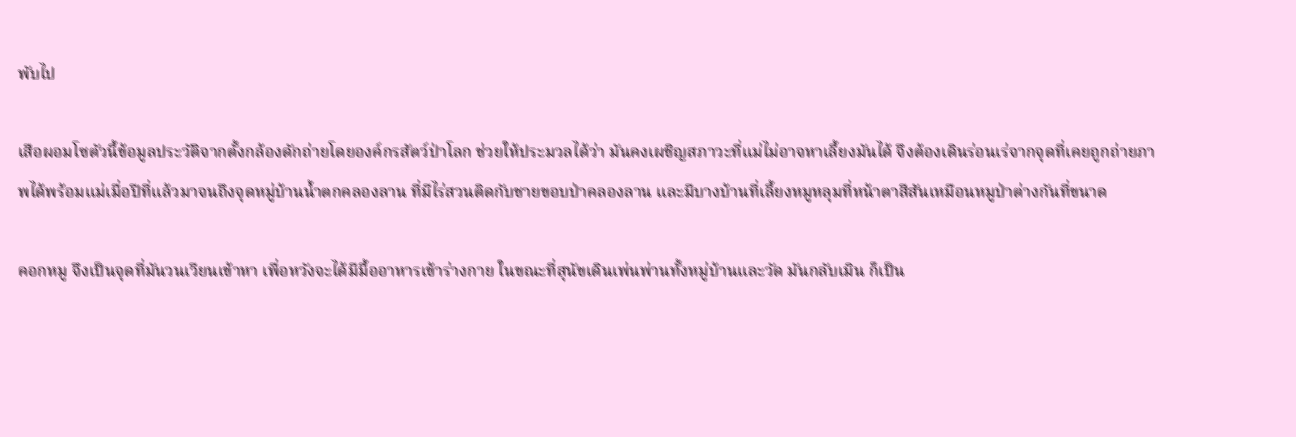พับไป

เสือผอมโซตัวนี้ข้อมูลประวัติจากตั้งกล้องดักถ่ายโดยองค์กรสัตว์ป่าโลก ช่วยให้ประมวลได้ว่า มันคงเผชิญสภาวะที่แม่ไม่อาจหาเลี้ยงมันได้ จึงต้องเดินร่อนเร่จากจุดที่เคยถูกถ่ายภาพได้พร้อมแม่เมื่อปีที่แล้วมาจนถึงจุดหมู่บ้านน้ำตกคลองลาน ที่มีไร่สวนติดกับชายขอบป่าคลองลาน และมีบางบ้านที่เลี้ยงหมูหลุมที่หน้าตาสีสันเหมือนหมูป่าต่างกันที่ขนาด

คอกหมู จึงเป็นจุดที่มันวนเวียนเข้าหา เพื่อหวังจะได้มีมื้ออาหารเข้าร่างกาย ในขณะที่สุนัขเดินเพ่นพ่านทั้งหมู่บ้านและวัด มันกลับเมิน ก็เป็น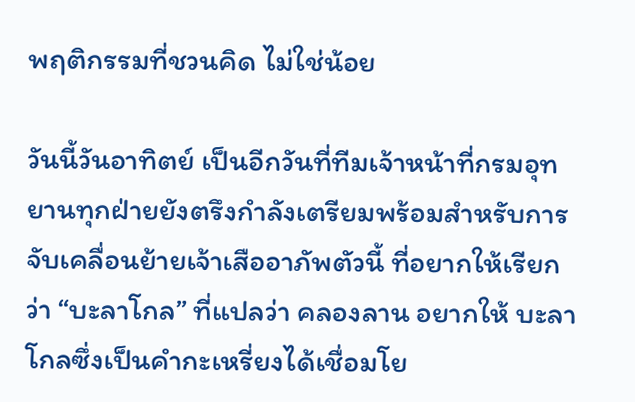พฤติกรรมที่ชวนคิด ไม่ใช่น้อย

วันนี้วันอาทิตย์ เป็นอีกวันที่ทีมเจ้าหน้าที่กรมอุทยานทุกฝ่ายยังตรึงกำลังเตรียมพร้อมสำหรับการจับเคลื่อนย้ายเจ้าเสืออาภัพตัวนี้ ที่อยากให้เรียกว่า “บะลาโกล” ที่แปลว่า คลองลาน อยากให้ บะลาโกลซึ่งเป็นคำกะเหรี่ยงได้เชื่อมโย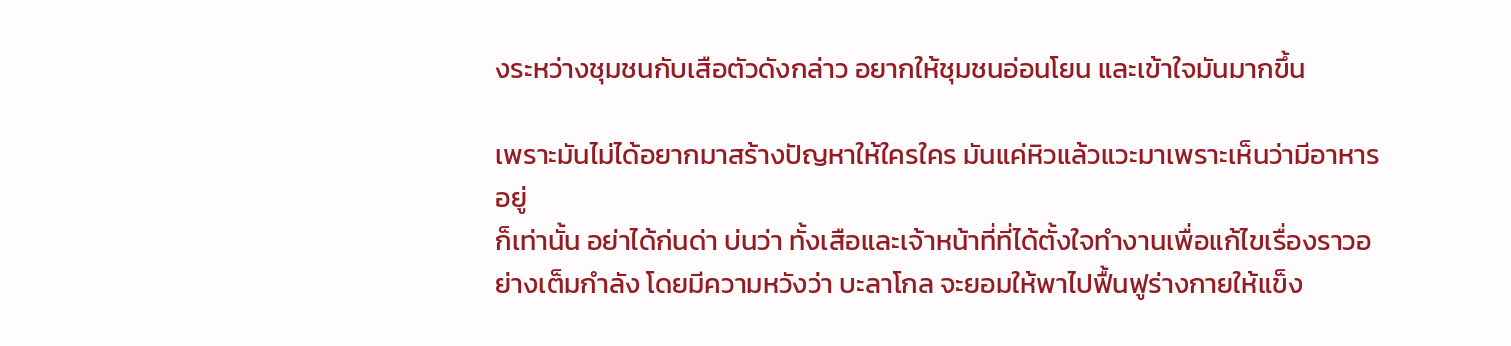งระหว่างชุมชนกับเสือตัวดังกล่าว อยากให้ชุมชนอ่อนโยน และเข้าใจมันมากขึ้น

เพราะมันไม่ได้อยากมาสร้างปัญหาให้ใครใคร มันแค่หิวแล้วแวะมาเพราะเห็นว่ามีอาหารอยู่
ก็เท่านั้น อย่าได้ก่นด่า บ่นว่า ทั้งเสือและเจ้าหน้าที่ที่ได้ตั้งใจทำงานเพื่อแก้ไขเรื่องราวอย่างเต็มกำลัง โดยมีความหวังว่า บะลาโกล จะยอมให้พาไปฟื้นฟูร่างกายให้แข็ง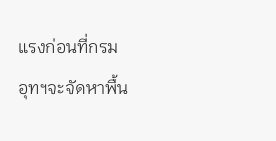แรงก่อนที่กรมอุทฯจะจัดหาพื้น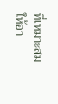ที่เหมาะสมให้อา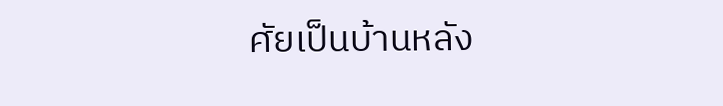ศัยเป็นบ้านหลัง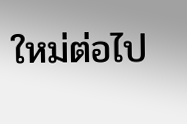ใหม่ต่อไป